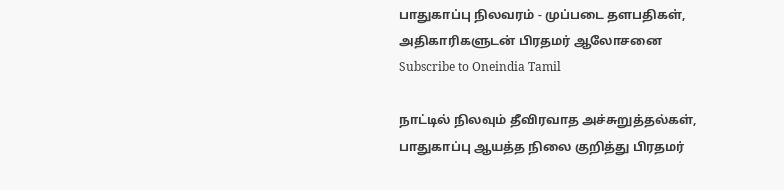பாதுகாப்பு நிலவரம் - முப்படை தளபதிகள், அதிகாரிகளுடன் பிரதமர் ஆலோசனை
Subscribe to Oneindia Tamil

நாட்டில் நிலவும் தீவிரவாத அச்சுறுத்தல்கள், பாதுகாப்பு ஆயத்த நிலை குறித்து பிரதமர்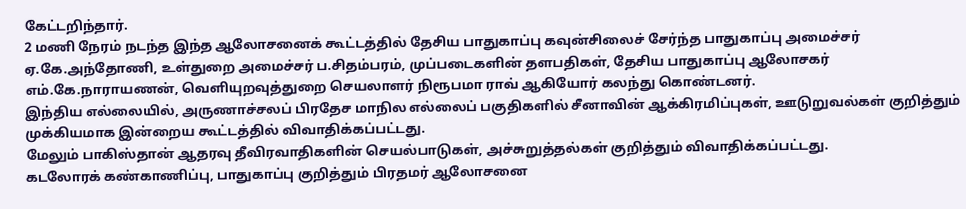கேட்டறிந்தார்.
2 மணி நேரம் நடந்த இந்த ஆலோசனைக் கூட்டத்தில் தேசிய பாதுகாப்பு கவுன்சிலைச் சேர்ந்த பாதுகாப்பு அமைச்சர் ஏ.கே.அந்தோணி, உள்துறை அமைச்சர் ப.சிதம்பரம், முப்படைகளின் தளபதிகள், தேசிய பாதுகாப்பு ஆலோசகர் எம்.கே.நாராயணன், வெளியுறவுத்துறை செயலாளர் நிரூபமா ராவ் ஆகியோர் கலந்து கொண்டனர்.
இந்திய எல்லையில், அருணாச்சலப் பிரதேச மாநில எல்லைப் பகுதிகளில் சீனாவின் ஆக்கிரமிப்புகள், ஊடுறுவல்கள் குறித்தும் முக்கியமாக இன்றைய கூட்டத்தில் விவாதிக்கப்பட்டது.
மேலும் பாகிஸ்தான் ஆதரவு தீவிரவாதிகளின் செயல்பாடுகள், அச்சுறுத்தல்கள் குறித்தும் விவாதிக்கப்பட்டது.
கடலோரக் கண்காணிப்பு, பாதுகாப்பு குறித்தும் பிரதமர் ஆலோசனை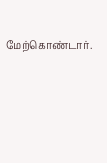மேற்கொண்டார்.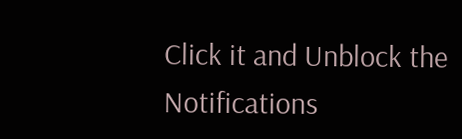Click it and Unblock the Notifications